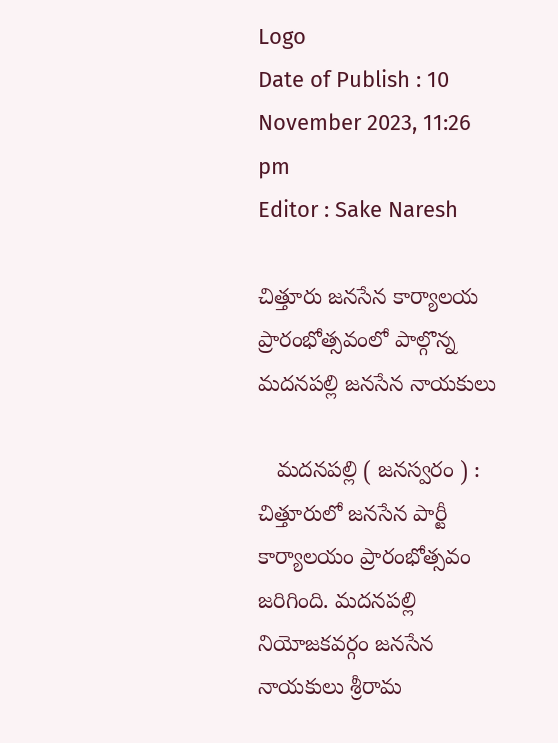Logo
Date of Publish : 10 November 2023, 11:26 pm
Editor : Sake Naresh

చిత్తూరు జనసేన కార్యాలయ ప్రారంభోత్సవంలో పాల్గొన్న మదనపల్లి జనసేన నాయకులు

   మదనపల్లి ( జనస్వరం ) :  చిత్తూరులో జనసేన పార్టీ కార్యాలయం ప్రారంభోత్సవం జరిగింది. మదనపల్లి నియోజకవర్గం జనసేన నాయకులు శ్రీరామ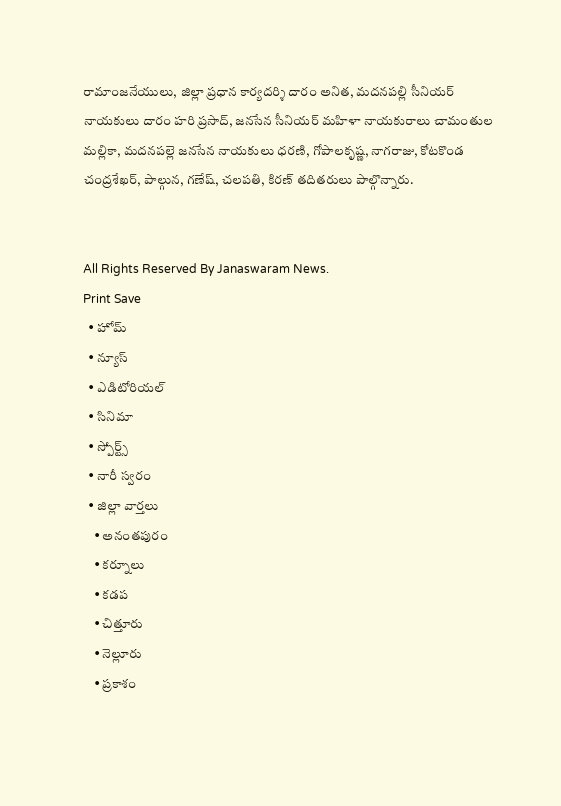రామాంజనేయులు, జిల్లా ప్రధాన కార్యదర్శి దారం అనిత, మదనపల్లి సీనియర్ నాయకులు దారం హరి ప్రసాద్, జనసేన సీనియర్ మహిళా నాయకురాలు చామంతుల మల్లికా, మదనపల్లె జనసేన నాయకులు ధరణి, గోపాలకృష్ణ, నాగరాజు, కోటకొండ చంద్రశేఖర్, పాల్గున, గణేష్, చలపతి, కిరణ్ తదితరులు పాల్గొన్నారు.


All Rights Reserved By Janaswaram News.
Print Save
  • హోమ్
  • న్యూస్
  • ఎడిటోరియల్
  • సినిమా
  • స్పోర్ట్స్
  • నారీ స్వరం
  • జిల్లా వార్తలు
    • అనంతపురం
    • కర్నూలు
    • కడప
    • చిత్తూరు
    • నెల్లూరు
    • ప్రకాశం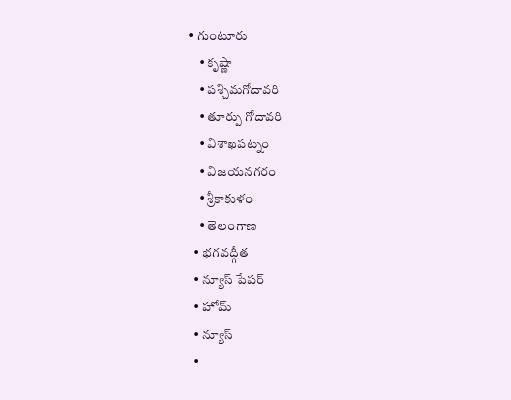• గుంటూరు
    • కృష్ణా
    • పశ్చిమగోదావరి
    • తూర్పు గోదావరి
    • విశాఖపట్నం
    • విజయనగరం
    • శ్రీకాకుళం
    • తెలంగాణ
  • భగవద్గీత
  • న్యూస్ పేపర్
  • హోమ్
  • న్యూస్
  •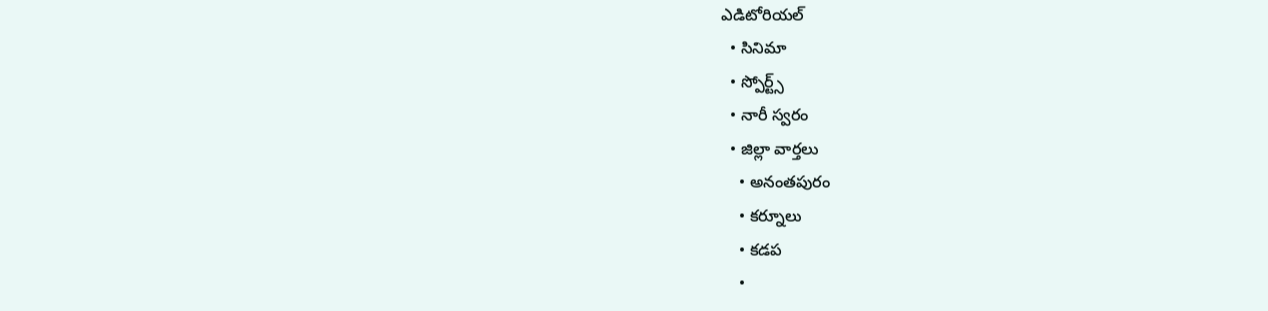ఎడిటోరియల్
  • సినిమా
  • స్పోర్ట్స్
  • నారీ స్వరం
  • జిల్లా వార్తలు
    • అనంతపురం
    • కర్నూలు
    • కడప
    •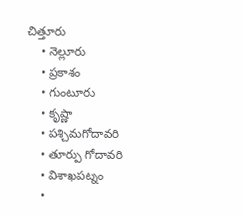చిత్తూరు
    • నెల్లూరు
    • ప్రకాశం
    • గుంటూరు
    • కృష్ణా
    • పశ్చిమగోదావరి
    • తూర్పు గోదావరి
    • విశాఖపట్నం
    •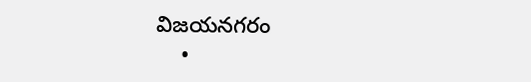విజయనగరం
    •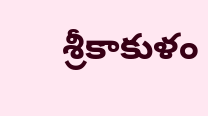శ్రీకాకుళం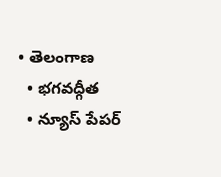• తెలంగాణ
  • భగవద్గీత
  • న్యూస్ పేపర్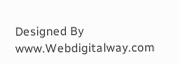Designed By www.Webdigitalway.com